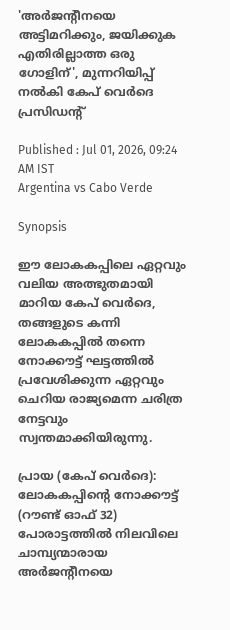'അര്‍ജന്‍റീനയെ അട്ടിമറിക്കും, ജയിക്കുക എതിരില്ലാത്ത ഒരു ഗോളിന്', മുന്നറിയിപ്പ് നല്‍കി കേപ് വെര്‍ദെ പ്രസിഡന്‍റ്

Published : Jul 01, 2026, 09:24 AM IST
Argentina vs Cabo Verde

Synopsis

ഈ ലോകകപ്പിലെ ഏറ്റവും വലിയ അത്ഭുതമായി മാറിയ കേപ് വെർദെ, തങ്ങളുടെ കന്നി ലോകകപ്പിൽ തന്നെ നോക്കൗട്ട് ഘട്ടത്തിൽ പ്രവേശിക്കുന്ന ഏറ്റവും ചെറിയ രാജ്യമെന്ന ചരിത്ര നേട്ടവും സ്വന്തമാക്കിയിരുന്നു.

പ്രായ (കേപ് വെർദെ): ലോകകപ്പിന്‍റെ നോക്കൗട്ട് (റൗണ്ട് ഓഫ് 32) പോരാട്ടത്തിൽ നിലവിലെ ചാമ്പ്യന്മാരായ അർജന്‍റീനയെ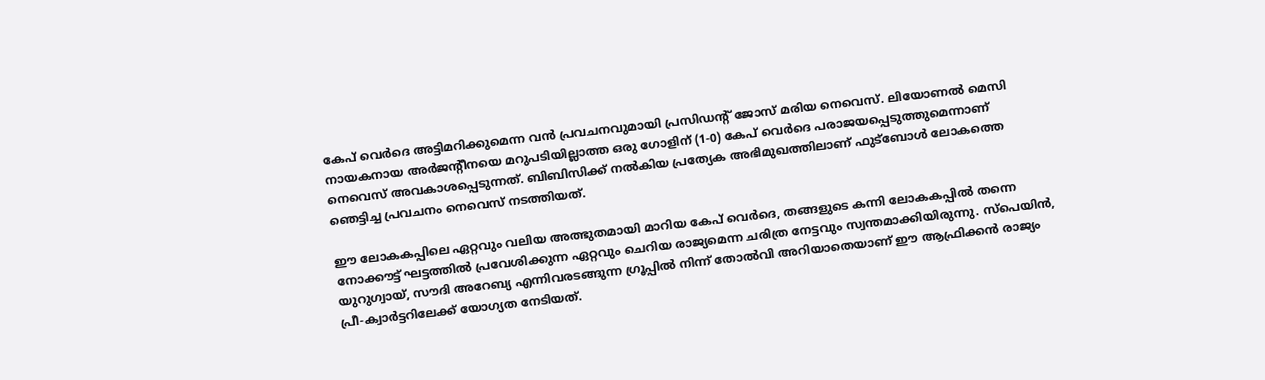കേപ് വെര്‍ദെ അട്ടിമറിക്കുമെന്ന വൻ പ്രവചനവുമായി പ്രസിഡന്റ് ജോസ് മരിയ നെവെസ്. ലിയോണൽ മെസി നായകനായ അര്‍ജന്‍റീനയെ മറുപടിയില്ലാത്ത ഒരു ഗോളിന് (1-0) കേപ് വെര്‍ദെ പരാജയപ്പെടുത്തുമെന്നാണ് നെവെസ് അവകാശപ്പെടുന്നത്. ബിബിസിക്ക് നൽകിയ പ്രത്യേക അഭിമുഖത്തിലാണ് ഫുട്ബോൾ ലോകത്തെ ഞെട്ടിച്ച പ്രവചനം നെവെസ് നടത്തിയത്.

ഈ ലോകകപ്പിലെ ഏറ്റവും വലിയ അത്ഭുതമായി മാറിയ കേപ് വെർദെ, തങ്ങളുടെ കന്നി ലോകകപ്പിൽ തന്നെ നോക്കൗട്ട് ഘട്ടത്തിൽ പ്രവേശിക്കുന്ന ഏറ്റവും ചെറിയ രാജ്യമെന്ന ചരിത്ര നേട്ടവും സ്വന്തമാക്കിയിരുന്നു. സ്പെയിൻ, യുറുഗ്വായ്, സൗദി അറേബ്യ എന്നിവരടങ്ങുന്ന ഗ്രൂപ്പിൽ നിന്ന് തോൽവി അറിയാതെയാണ് ഈ ആഫ്രിക്കൻ രാജ്യം പ്രീ-ക്വാർട്ടറിലേക്ക് യോഗ്യത നേടിയത്.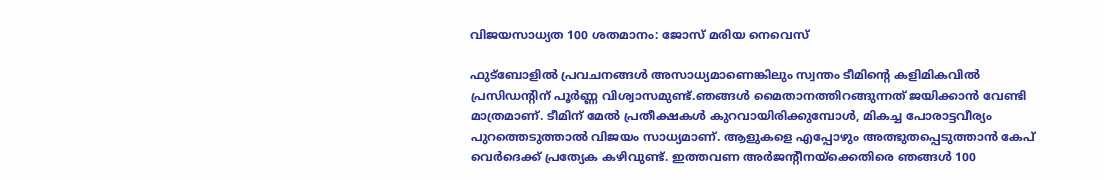വിജയസാധ്യത 100 ശതമാനം: ജോസ് മരിയ നെവെസ്

ഫുട്ബോളിൽ പ്രവചനങ്ങൾ അസാധ്യമാണെങ്കിലും സ്വന്തം ടീമിന്‍റെ കളിമികവിൽ പ്രസിഡന്‍റിന് പൂർണ്ണ വിശ്വാസമുണ്ട്.ഞങ്ങൾ മൈതാനത്തിറങ്ങുന്നത് ജയിക്കാൻ വേണ്ടി മാത്രമാണ്. ടീമിന് മേൽ പ്രതീക്ഷകൾ കുറവായിരിക്കുമ്പോൾ, മികച്ച പോരാട്ടവീര്യം പുറത്തെടുത്താൽ വിജയം സാധ്യമാണ്. ആളുകളെ എപ്പോഴും അത്ഭുതപ്പെടുത്താൻ കേപ് വെർദെക്ക് പ്രത്യേക കഴിവുണ്ട്. ഇത്തവണ അർജന്‍റീനയ്ക്കെതിരെ ഞങ്ങൾ 100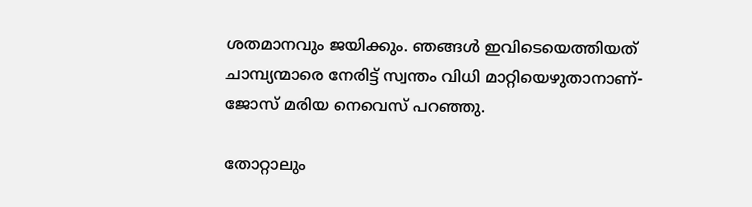ശതമാനവും ജയിക്കും. ഞങ്ങൾ ഇവിടെയെത്തിയത് ചാമ്പ്യന്മാരെ നേരിട്ട് സ്വന്തം വിധി മാറ്റിയെഴുതാനാണ്-ജോസ് മരിയ നെവെസ് പറഞ്ഞു.

തോറ്റാലും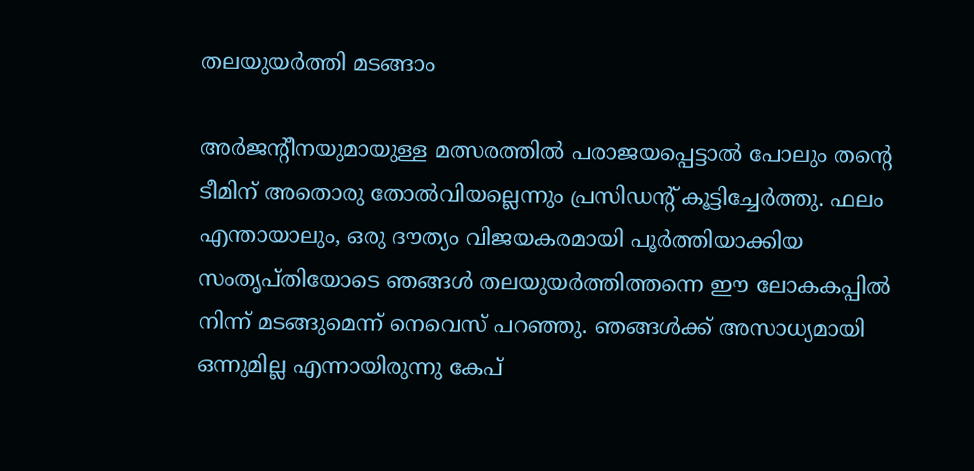തലയുയർത്തി മടങ്ങാം

അർജന്‍റീനയുമായുള്ള മത്സരത്തിൽ പരാജയപ്പെട്ടാൽ പോലും തന്‍റെ ടീമിന് അതൊരു തോല്‍വിയല്ലെന്നും പ്രസിഡന്‍റ് കൂട്ടിച്ചേർത്തു. ഫലം എന്തായാലും, ഒരു ദൗത്യം വിജയകരമായി പൂർത്തിയാക്കിയ സംതൃപ്തിയോടെ ഞങ്ങൾ തലയുയർത്തിത്തന്നെ ഈ ലോകകപ്പിൽ നിന്ന് മടങ്ങുമെന്ന് നെവെസ് പറഞ്ഞു. ഞങ്ങൾക്ക് അസാധ്യമായി ഒന്നുമില്ല എന്നായിരുന്നു കേപ്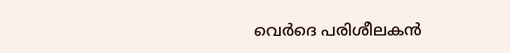വെർദെ പരിശീലകൻ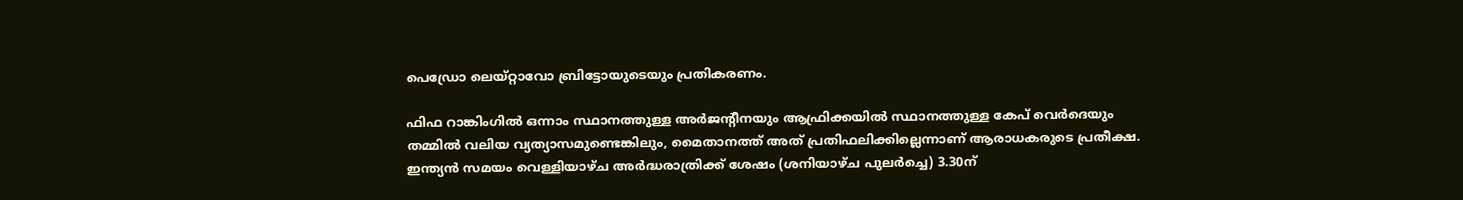പെഡ്രോ ലെയ്റ്റാവോ ബ്രിട്ടോയുടെയും പ്രതികരണം.

ഫിഫ റാങ്കിംഗിൽ ഒന്നാം സ്ഥാനത്തുള്ള അർജന്‍റീനയും ആഫ്രിക്കയിൽ സ്ഥാനത്തുള്ള കേപ് വെർദെയും തമ്മിൽ വലിയ വ്യത്യാസമുണ്ടെങ്കിലും, മൈതാനത്ത് അത് പ്രതിഫലിക്കില്ലെന്നാണ് ആരാധകരുടെ പ്രതീക്ഷ. ഇന്ത്യൻ സമയം വെള്ളിയാഴ്ച അർദ്ധരാത്രിക്ക് ശേഷം (ശനിയാഴ്ച പുലർച്ചെ) 3.30ന്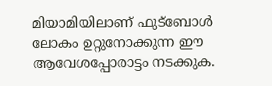മിയാമിയിലാണ് ഫുട്ബോൾ ലോകം ഉറ്റുനോക്കുന്ന ഈ ആവേശപ്പോരാട്ടം നടക്കുക.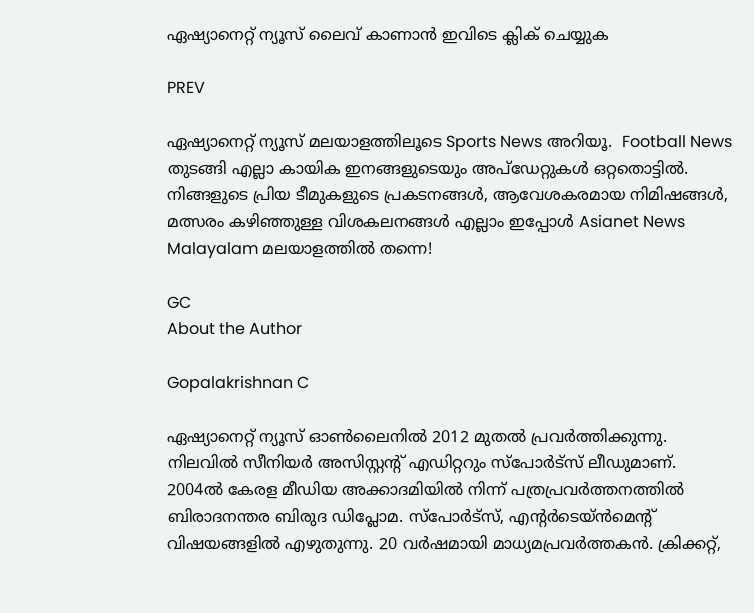ഏഷ്യാനെറ്റ് ന്യൂസ് ലൈവ് കാണാന്‍ ഇവിടെ ക്ലിക് ചെയ്യുക

PREV

ഏഷ്യാനെറ്റ് ന്യൂസ് മലയാളത്തിലൂടെ Sports News അറിയൂ.  Football News തുടങ്ങി എല്ലാ കായിക ഇനങ്ങളുടെയും അപ്‌ഡേറ്റുകൾ ഒറ്റതൊട്ടിൽ. നിങ്ങളുടെ പ്രിയ ടീമുകളുടെ പ്രകടനങ്ങൾ, ആവേശകരമായ നിമിഷങ്ങൾ, മത്സരം കഴിഞ്ഞുള്ള വിശകലനങ്ങൾ എല്ലാം ഇപ്പോൾ Asianet News Malayalam മലയാളത്തിൽ തന്നെ!

GC
About the Author

Gopalakrishnan C

ഏഷ്യാനെറ്റ് ന്യൂസ് ഓണ്‍ലൈനില്‍ 2012 മുതല്‍ പ്രവര്‍ത്തിക്കുന്നു. നിലവില്‍ സീനിയര്‍ അസിസ്റ്റന്‍റ് എഡിറ്ററും സ്പോർട്സ് ലീഡുമാണ്. 2004ൽ കേരള മീഡിയ അക്കാദമിയില്‍ നിന്ന് പത്രപ്രവര്‍ത്തനത്തില്‍ ബിരാദനന്തര ബിരുദ ഡിപ്ലോമ. സ്പോര്‍ട്സ്, എന്‍റര്‍ടെയ്ൻമെന്‍റ് വിഷയങ്ങളില്‍ എഴുതുന്നു. 20 വര്‍ഷമായി മാധ്യമപ്രവര്‍ത്തകൻ. ക്രിക്കറ്റ്,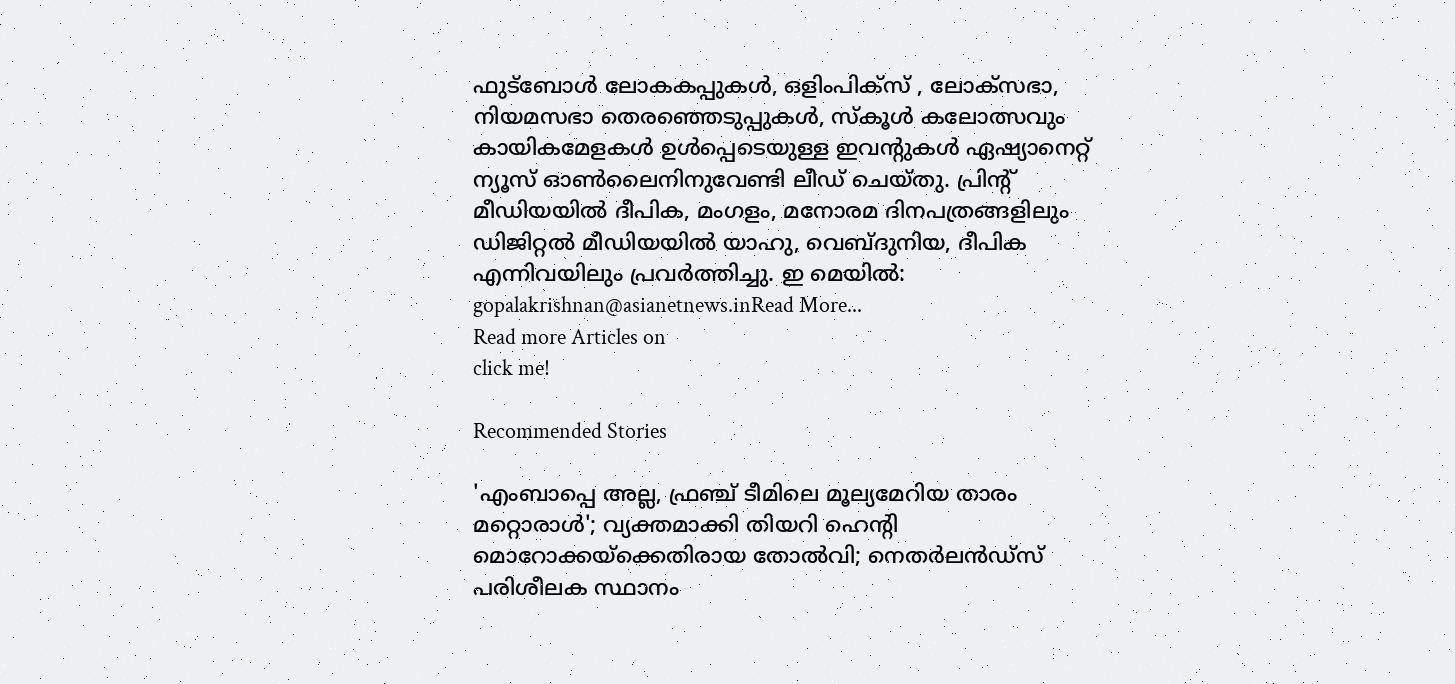ഫുട്ബോള്‍ ലോകകപ്പുകൾ, ഒളിംപിക്സ് , ലോക്സഭാ, നിയമസഭാ തെരഞ്ഞെടുപ്പുകള്‍, സ്കൂള്‍ കലോത്സവും കായികമേളകള്‍ ഉള്‍പ്പെടെയുള്ള ഇവന്‍റുകള്‍ ഏഷ്യാനെറ്റ് ന്യൂസ് ഓണ്‍ലൈനിനുവേണ്ടി ലീഡ് ചെയ്തു. പ്രിന്‍റ് മീഡിയയില്‍ ദീപിക, മംഗളം, മനോരമ ദിനപത്രങ്ങളിലും ഡിജിറ്റൽ മീഡിയയില്‍ യാഹു, വെബ്ദുനിയ, ദീപിക എന്നിവയിലും പ്രവര്‍ത്തിച്ചു. ഇ മെയില്‍: gopalakrishnan@asianetnews.inRead More...
Read more Articles on
click me!

Recommended Stories

'എംബാപ്പെ അല്ല, ഫ്രഞ്ച് ടീമിലെ മൂല്യമേറിയ താരം മറ്റൊരാള്‍'; വ്യക്തമാക്കി തിയറി ഹെന്റി
മൊറോക്കയ്‌ക്കെതിരായ തോല്‍വി; നെതര്‍ലന്‍ഡ്സ് പരിശീലക സ്ഥാനം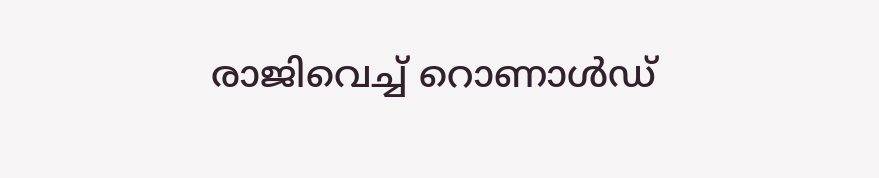രാജിവെച്ച് റൊണാള്‍ഡ്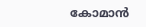കോമാന്‍